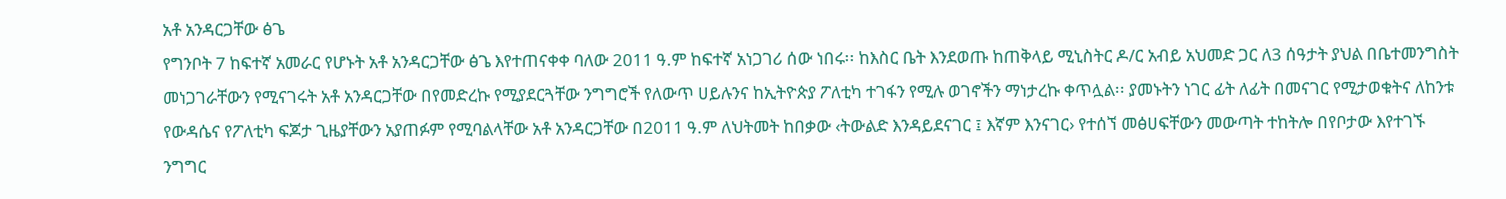አቶ አንዳርጋቸው ፅጌ
የግንቦት 7 ከፍተኛ አመራር የሆኑት አቶ አንዳርጋቸው ፅጌ እየተጠናቀቀ ባለው 2011 ዓ.ም ከፍተኛ አነጋገሪ ሰው ነበሩ፡፡ ከእስር ቤት እንደወጡ ከጠቅላይ ሚኒስትር ዶ/ር አብይ አህመድ ጋር ለ3 ሰዓታት ያህል በቤተመንግስት መነጋገራቸውን የሚናገሩት አቶ አንዳርጋቸው በየመድረኩ የሚያደርጓቸው ንግግሮች የለውጥ ሀይሉንና ከኢትዮጵያ ፖለቲካ ተገፋን የሚሉ ወገኖችን ማነታረኩ ቀጥሏል፡፡ ያመኑትን ነገር ፊት ለፊት በመናገር የሚታወቁትና ለከንቱ የውዳሴና የፖለቲካ ፍጆታ ጊዜያቸውን አያጠፉም የሚባልላቸው አቶ አንዳርጋቸው በ2011 ዓ.ም ለህትመት ከበቃው ‹ትውልድ እንዳይደናገር ፤ እኛም እንናገር› የተሰኘ መፅሀፍቸውን መውጣት ተከትሎ በየቦታው እየተገኙ ንግግር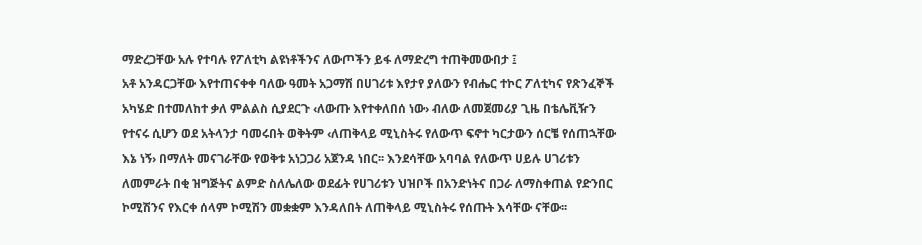ማድረጋቸው አሉ የተባሉ የፖለቲካ ልዩነቶችንና ለውጦችን ይፋ ለማድረግ ተጠቅመውበታ ፤
አቶ አንዳርጋቸው እየተጠናቀቀ ባለው ዓመት አጋማሽ በሀገሪቱ እየታየ ያለውን የብሔር ተኮር ፖለቲካና የጽንፈኞች አካሄድ በተመለከተ ቃለ ምልልስ ሲያደርጉ ‹ለውጡ እየተቀለበሰ ነው› ብለው ለመጀመሪያ ጊዜ በቴሌቪዥን የተናሩ ሲሆን ወደ አትላንታ ባመሩበት ወቅትም ‹ለጠቅላይ ሚኒስትሩ የለውጥ ፍኖተ ካርታውን ሰርቼ የሰጠኋቸው እኔ ነኝ› በማለት መናገራቸው የወቅቱ አነጋጋሪ አጀንዳ ነበር፡፡ እንደሳቸው አባባል የለውጥ ሀይሉ ሀገሪቱን ለመምራት በቂ ዝግጅትና ልምድ ስለሌለው ወደፊት የሀገሪቱን ህዝቦች በአንድነትና በጋራ ለማስቀጠል የድንበር ኮሚሽንና የእርቀ ሰላም ኮሚሽን መቋቋም እንዳለበት ለጠቅላይ ሚኒስትሩ የሰጡት እሳቸው ናቸው፡፡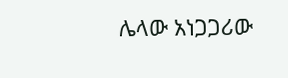ሌላው አነጋጋሪው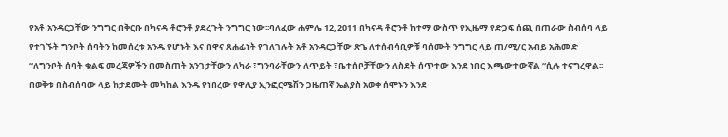የአቶ አንዳርጋቸው ንግግር በቅርቡ በካናዳ ቶሮንቶ ያደረጉት ንግግር ነው፡፡ባለፈው ሐምሌ 12,2011 በካናዳ ቶሮንቶ ከተማ ውስጥ የኢዜማ የድጋፍ ሰጪ በጠራው ስብሰባ ላይ የተገኙት ግንቦት ሰባትን ከመሰረቱ አንዱ የሆኑት እና በዋና ጸሐፊነት የገለገሉት አቶ አንዳርጋቸው ጽጌ ለተሰብሳቢዎቹ ባሰሙት ንግግር ላይ ጠ/ሚ/ር አብይ አሕመድ “ለግንቦት ሰባት ቁልፍ መረጃዎችን በመስጠት አንገታቸውን ለካራ ፣ግንባራቸውን ለጥይት ፣ቤተሰቦቻቸውን ለስደት ሰጥተው እንደ ነበር እጫውተውኛል “ሲሉ ተናግረዋል፡፡
በወቅቱ በስብሰባው ላይ ከታደሙት መካከል እንዱ የነበረው የዋሊያ ኢንፎርሜሽን ጋዜጠኛ ኤልያስ አወቀ ሰሞኑን እንደ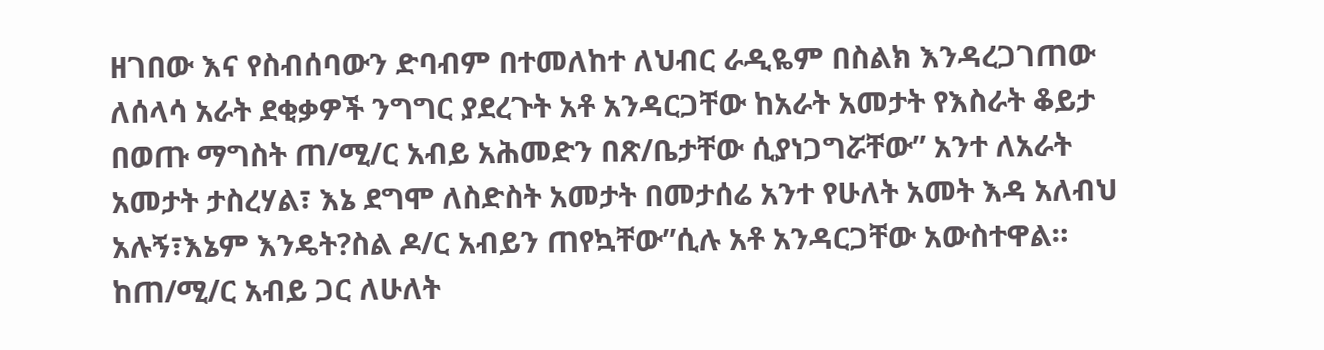ዘገበው እና የስብሰባውን ድባብም በተመለከተ ለህብር ራዲዬም በስልክ እንዳረጋገጠው ለሰላሳ አራት ደቂቃዎች ንግግር ያደረጉት አቶ አንዳርጋቸው ከአራት አመታት የእስራት ቆይታ በወጡ ማግስት ጠ/ሚ/ር አብይ አሕመድን በጽ/ቤታቸው ሲያነጋግሯቸው” አንተ ለአራት አመታት ታስረሃል፣ እኔ ደግሞ ለስድስት አመታት በመታሰሬ አንተ የሁለት አመት እዳ አለብህ አሉኝ፣እኔም እንዴት?ስል ዶ/ር አብይን ጠየኳቸው”ሲሉ አቶ አንዳርጋቸው አውስተዋል።
ከጠ/ሚ/ር አብይ ጋር ለሁለት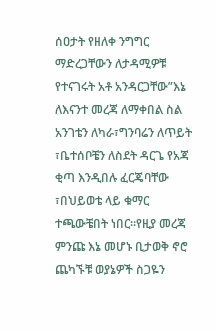ሰዐታት የዘለቀ ንግግር ማድረጋቸውን ለታዳሚዎቹ የተናገሩት አቶ አንዳርጋቸው”እኔ ለእናንተ መረጃ ለማቀበል ስል አንገቴን ለካራ፣ግንባሬን ለጥይት ፣ቤተሰቦቼን ለስደት ዳርጌ የአጃ ቂጣ እንዲበሉ ፈርጄባቸው ፣በህይወቴ ላይ ቁማር ተጫውቼበት ነበር።የዚያ መረጃ ምንጩ እኔ መሆኑ ቢታወቅ ኖሮ ጨካኙቹ ወያኔዎች ስጋዬን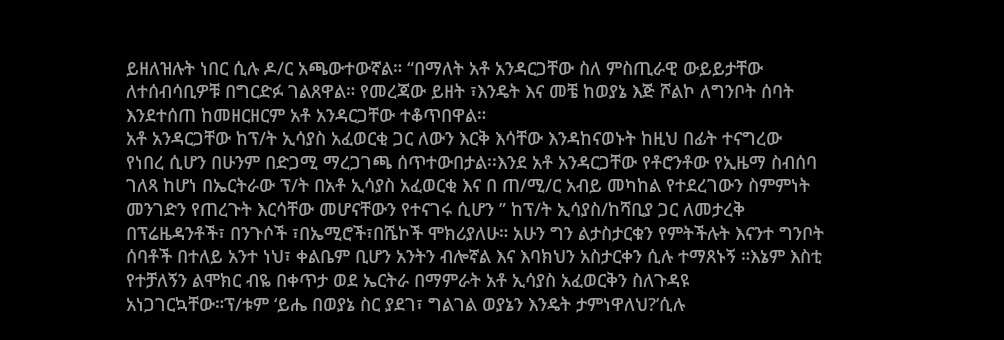ይዘለዝሉት ነበር ሲሉ ዶ/ር አጫውተውኛል። “በማለት አቶ አንዳርጋቸው ስለ ምስጢራዊ ውይይታቸው ለተሰብሳቢዎቹ በግርድፉ ገልጸዋል። የመረጃው ይዘት ፣እንዴት እና መቼ ከወያኔ እጅ ሾልኮ ለግንቦት ሰባት እንደተሰጠ ከመዘርዘርም አቶ አንዳርጋቸው ተቆጥበዋል።
አቶ አንዳርጋቸው ከፕ/ት ኢሳያስ አፈወርቂ ጋር ለውን እርቅ እሳቸው እንዳከናወኑት ከዚህ በፊት ተናግረው የነበረ ሲሆን በሁንም በድጋሚ ማረጋገጫ ሰጥተውበታል፡፡እንደ አቶ አንዳርጋቸው የቶሮንቶው የኢዜማ ስብሰባ ገለጻ ከሆነ በኤርትራው ፕ/ት በአቶ ኢሳያስ አፈወርቂ እና በ ጠ/ሚ/ር አብይ መካከል የተደረገውን ስምምነት መንገድን የጠረጉት እርሳቸው መሆናቸውን የተናገሩ ሲሆን ” ከፕ/ት ኢሳያስ/ከሻቢያ ጋር ለመታረቅ በፕሬዜዳንቶች፣ በንጉሶች ፣በኤሚሮች፣በሼኮች ሞክሪያለሁ። አሁን ግን ልታስታርቁን የምትችሉት እናንተ ግንቦት ሰባቶች በተለይ አንተ ነህ፣ ቀልቤም ቢሆን አንትን ብሎኛል እና እባክህን አስታርቀን ሲሉ ተማጸኑኝ ።እኔም እስቲ የተቻለኝን ልሞክር ብዬ በቀጥታ ወደ ኤርትራ በማምራት አቶ ኢሳያስ አፈወርቅን ስለጉዳዩ አነጋገርኳቸው።ፕ/ቱም ‘ይሔ በወያኔ ስር ያደገ፣ ግልገል ወያኔን እንዴት ታምነዋለህ?’ሲሉ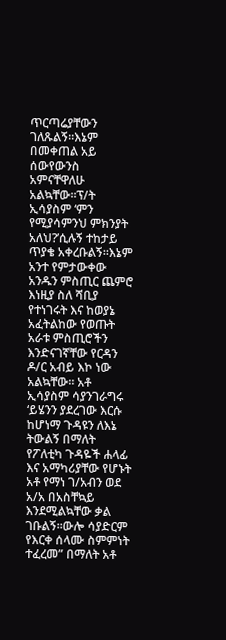ጥርጣሬያቸውን ገለጹልኝ።እኔም በመቀጠል አይ ሰውየውንስ አምናቸዋለሁ አልኳቸው።ፕ/ት ኢሳያስም ‘ምን የሚያሳምንህ ምክንያት አለህ?’ሲሉኝ ተከታይ ጥያቄ አቀረቡልኝ።እኔም አንተ የምታውቀው አንዱን ምስጢር ጨምሮ እነዚያ ስለ ሻቢያ የተነገሩት እና ከወያኔ አፈትልከው የወጡት አራቱ ምስጢሮችን እንድናገኛቸው የርዳን ዶ/ር አብይ እኮ ነው አልኳቸው። አቶ ኢሳያስም ሳያንገራግሩ ‘ይሄንን ያደረገው እርሱ ከሆነማ ጉዳዩን ለእኔ ትውልኝ በማለት የፖለቲካ ጉዳዬች ሐላፊ እና አማካሪያቸው የሆኑት አቶ የማነ ገ/አብን ወደ አ/አ በአስቸኳይ እንደሚልኳቸው ቃል ገቡልኝ።ውሎ ሳያድርም የእርቀ ሰላሙ ስምምነት ተፈረመ” በማለት አቶ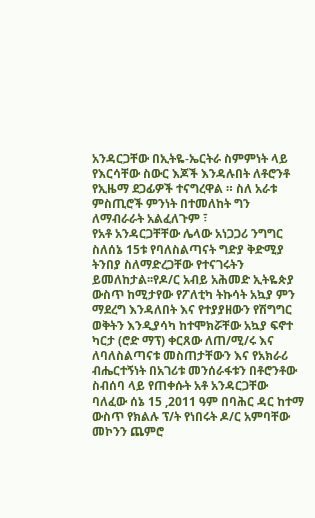አንዳርጋቸው በኢትዬ-ኤርትራ ስምምነት ላይ የእርሳቸው ስውር እጆች እንዳሉበት ለቶሮንቶ የኢዜማ ደጋፊዎች ተናግረዋል ። ስለ አራቱ ምስጢሮች ምንነት በተመለከት ግን ለማብራራት አልፈለጉም ፣
የአቶ አንዳርጋቸቸው ሌላው አነጋጋሪ ንግግር ስለሰኔ 15ቱ የባለስልጣናት ግድያ ቅድሚያ ትንበያ ስለማድረጋቸው የተናገሩትን ይመለከታል፡፡የዶ/ር አብይ አሕመድ ኢትዬጵያ ውስጥ ከሚታየው የፖለቲካ ትኩሳት አኳያ ምን ማደረግ እንዳለበት እና የተያያዘውን የሽግግር ወቅትን እንዲያሳካ ከተሞክሯቸው አኳያ ፍኖተ ካርታ (ሮድ ማፕ) ቀርጸው ለጠ/ሚ/ሩ እና ለባለስልጣናቱ መስጠታቸውን እና የአክራሪ ብሔርተኝነት በአገሪቱ መንሰራፋቱን በቶሮንቶው ስብሰባ ላይ የጠቀሱት አቶ አንዳርጋቸው ባለፈው ሰኔ 15 ,2011 ዓም በባሕር ዳር ከተማ ውስጥ የክልሉ ፕ/ት የነበሩት ዶ/ር አምባቸው መኮንን ጨምሮ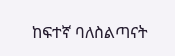ከፍተኛ ባለስልጣናት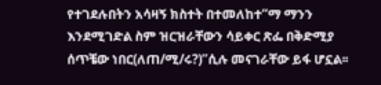የተገደሉበትን አሳዛኝ ክስተት በተመለከተ”ማ ማንን እንደሚገድል ስም ዝርዝራቸውን ሳይቀር ጽፌ በቅድሚያ ሰጥቼው ነበር(ለጠ/ሚ/ሩ?)”ሲሉ መናገራቸው ይፋ ሆኗል፡፡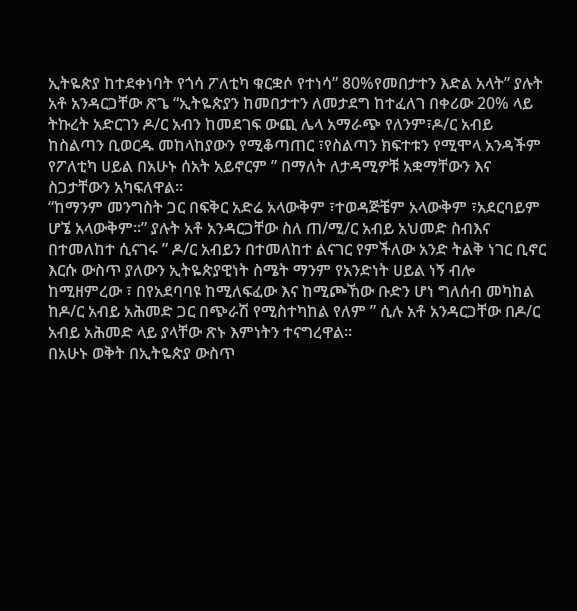ኢትዬጵያ ከተደቀነባት የጎሳ ፖለቲካ ቁርቋሶ የተነሳ” 80%የመበታተን እድል አላት” ያሉት አቶ አንዳርጋቸው ጽጌ “ኢትዬጵያን ከመበታተን ለመታደግ ከተፈለገ በቀሪው 20% ላይ ትኩረት አድርገን ዶ/ር አብን ከመደገፍ ውጪ ሌላ አማራጭ የለንም፣ዶ/ር አብይ ከስልጣን ቢወርዱ መከላከያውን የሚቆጣጠር ፣የስልጣን ክፍተቱን የሚሞላ አንዳችም የፖለቲካ ሀይል በአሁኑ ሰአት አይኖርም ” በማለት ለታዳሚዎቹ አቋማቸውን እና ስጋታቸውን አካፍለዋል።
“ከማንም መንግስት ጋር በፍቅር አድሬ አላውቅም ፣ተወዳጅቼም አላውቅም ፣አደርባይም ሆኜ አላውቅም።” ያሉት አቶ አንዳርጋቸው ስለ ጠ/ሚ/ር አብይ አህመድ ስብእና በተመለከተ ሲናገሩ ” ዶ/ር አብይን በተመለከተ ልናገር የምችለው አንድ ትልቅ ነገር ቢኖር እርሱ ውስጥ ያለውን ኢትዬጵያዊነት ስሜት ማንም የአንድነት ሀይል ነኝ ብሎ ከሚዘምረው ፣ በየአደባባዩ ከሚለፍፈው እና ከሚጮኸው ቡድን ሆነ ግለሰብ መካከል ከዶ/ር አብይ አሕመድ ጋር በጭራሽ የሚስተካከል የለም ” ሲሉ አቶ አንዳርጋቸው በዶ/ር አብይ አሕመድ ላይ ያላቸው ጽኑ እምነትን ተናግረዋል።
በአሁኑ ወቅት በኢትዬጵያ ውስጥ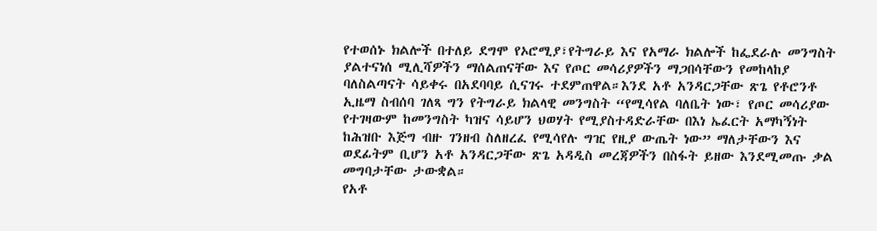የተወሰኑ ክልሎች በተለይ ደግሞ የኦሮሚያ፣የትግራይ እና የአማራ ክልሎች ከፌደራሉ መንግስት ያልተናነሰ ሚሊሻዎችን ማሰልጠናቸው እና የጦር መሳሪያዎችን ማጋበሳቸውን የመከላከያ ባለስልጣናት ሳይቀሩ በአደባባይ ሲናገሩ ተደምጠዋል።እንደ አቶ አንዳርጋቸው ጽጌ የቶሮንቶ ኢዜማ ስብሰባ ገለጻ ግን የትግራይ ክልላዊ መንግስት “የሚሳየል ባለቤት ነው፣ የጦር መሳሪያው የተገዛውም ከመንግስት ካዝና ሳይሆን ህወሃት የሚያስተዳድራቸው በእነ ኤፈርት አማካኝነት ከሕዝቡ እጅግ ብዙ ገንዘብ ስለዘረፈ የሚሳየሉ ግዢ የዚያ ውጤት ነው” ማለታቸውን እና ወደፊትም ቢሆን አቶ አንዳርጋቸው ጽጌ አዳዲስ መረጃዎችን በስፋት ይዘው እንደሚመጡ ቃል መግባታቸው ታውቋል።
የአቶ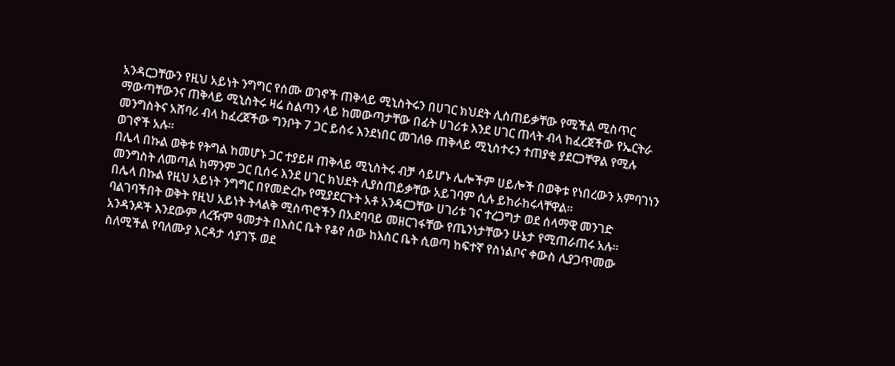አንዳርጋቸውን የዚህ አይነት ንግግር የሰሙ ወገኖች ጠቅላይ ሚኒስትሩን በሀገር ክህደት ሊስጠይቃቸው የሚችል ሚስጥር ማውጣቸውንና ጠቅላይ ሚኒስትሩ ዛሬ ስልጣን ላይ ከመውጣታቸው በፊት ሀገሪቱ እንደ ሀገር ጠላት ብላ ከፈረጀችው የኤርትራ መንግስትና አሸባሪ ብላ ከፈረጀችው ግንቦት 7 ጋር ይሰሩ እንደነበር መገለፁ ጠቅላይ ሚኒስተሩን ተጠያቂ ያደርጋቸዋል የሚሉ ወገኖች አሉ፡፡
በሌላ በኩል ወቅቱ የትግል ከመሆኑ ጋር ተያይዞ ጠቅላይ ሚኒስትሩ ብቻ ሳይሆኑ ሌሎችም ሀይሎች በወቅቱ የነበረውን አምባገነን መንግስት ለመጣል ከማንም ጋር ቢሰሩ እንደ ሀገር ክህደት ሊያስጠይቃቸው አይገባም ሲሉ ይከራከሩላቸዋል፡፡
በሌላ በኩል የዚህ አይነት ንግግር በየመድረኩ የሚያደርጉት አቶ አንዳርጋቸው ሀገሪቱ ገና ተረጋግታ ወደ ሰላማዊ መንገድ ባልገባችበት ወቅት የዚህ አይነት ትላልቅ ሚስጥሮችን በአደባባይ መዘርገፋቸው የጤንነታቸውን ሁኔታ የሚጠራጠሩ አሉ፡፡ አንዳንዶች እንደውም ለረዥም ዓመታት በእስር ቤት የቆየ ሰው ከእስር ቤት ሲወጣ ከፍተኛ የስነልቦና ቀውስ ሊያጋጥመው ስለሚችል የባለሙያ እርዳታ ሳያገኙ ወደ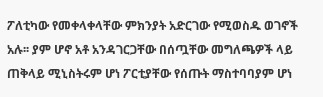ፖለቲካው የመቀላቀላቸው ምክንያት አድርገው የሚወስዱ ወገኖች አሉ፡፡ ያም ሆኖ አቶ አንዳገርጋቸው በሰጧቸው መግለጫዎች ላይ ጠቅላይ ሚኒስትሩም ሆነ ፖርቲያቸው የሰጡት ማስተባባያም ሆነ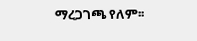ማረጋገጫ የለም፡፡